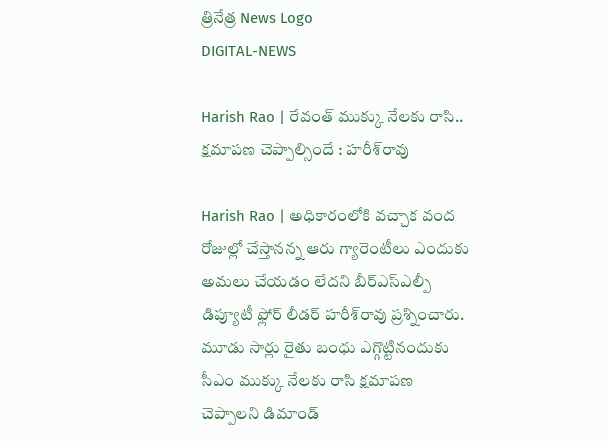త్రినేత్ర News Logo
DIGITAL-NEWS

Harish Rao | రేవంత్ ముక్కు నేల‌కు రాసి.. క్ష‌మాప‌ణ చెప్పాల్సిందే : హ‌రీశ్‌రావు

Harish Rao | అధికారంలోకి వ‌చ్చాక వంద రోజుల్లో చేస్తానన్న ఆరు గ్యారెంటీలు ఎందుకు అమలు చేయడం లేదని బీర్ఎస్ఎల్పీ డిప్యూటీ ఫ్లోర్ లీడ‌ర్ హ‌రీశ్‌రావు ప్ర‌శ్నించారు. మూడు సార్లు రైతు బంధు ఎగ్గొట్టినందుకు సీఎం ముక్కు నేలకు రాసి క్షమాపణ చెప్పాలని డిమాండ్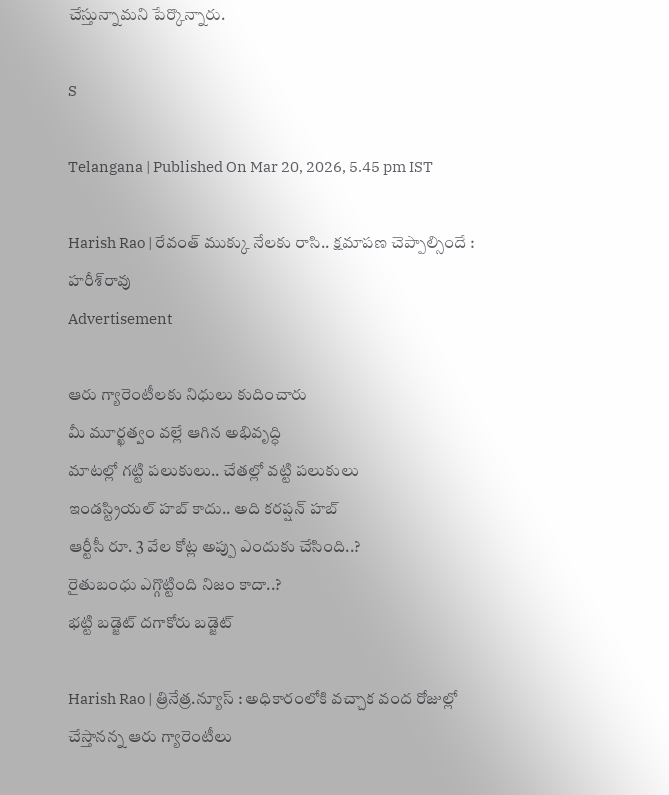చేస్తున్నామ‌ని పేర్కొన్నారు.

S

Telangana | Published On Mar 20, 2026, 5.45 pm IST

Harish Rao | రేవంత్ ముక్కు నేల‌కు రాసి.. క్ష‌మాప‌ణ చెప్పాల్సిందే : హ‌రీశ్‌రావు
Advertisement

ఆరు గ్యారెంటీల‌కు నిధులు కుదించారు
మీ మూర్ఖ‌త్వం వ‌ల్లే ఆగిన అభివృద్ధి
మాట‌ల్లో గ‌ట్టి ప‌లుకులు.. చేత‌ల్లో వ‌ట్టి ప‌లుకులు
ఇండస్ట్రియల్ హబ్ కాదు.. అది కరప్షన్ హబ్‌
ఆర్టీసీ రూ. 3 వేల కోట్ల అప్పు ఎందుకు చేసింది..?
రైతుబంధు ఎగ్గొట్టింది నిజం కాదా..?
భ‌ట్టి బ‌డ్జెట్ ద‌గాకోరు బ‌డ్జెట్

Harish Rao | త్రినేత్ర‌.న్యూస్ : అధికారంలోకి వ‌చ్చాక వంద రోజుల్లో చేస్తానన్న ఆరు గ్యారెంటీలు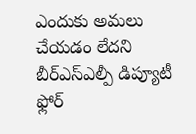ఎందుకు అమలు చేయడం లేదని బీర్ఎస్ఎల్పీ డిప్యూటీ ఫ్లోర్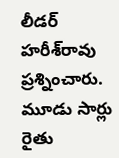లీడ‌ర్ హ‌రీశ్‌రావు ప్ర‌శ్నించారు. మూడు సార్లు రైతు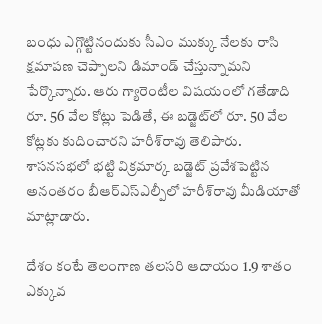బంధు ఎగ్గొట్టినందుకు సీఎం ముక్కు నేలకు రాసి క్షమాపణ చెప్పాలని డిమాండ్ చేస్తున్నామ‌ని పేర్కొన్నారు. ఆరు గ్యారెంటీల విషయంలో గతేడాది రూ. 56 వేల కోట్లు పెడితే, ఈ బడ్జెట్‌లో రూ. 50 వేల కోట్లకు కుదించార‌ని హ‌రీశ్‌రావు తెలిపారు. శాస‌న‌స‌భ‌లో భ‌ట్టి విక్ర‌మార్క బ‌డ్జెట్ ప్ర‌వేశ‌పెట్టిన అనంత‌రం బీఆర్ఎస్ఎల్పీలో హ‌రీశ్‌రావు మీడియాతో మాట్లాడారు.

దేశం కంటే తెలంగాణ తలసరి ఆదాయం 1.9 శాతం ఎక్కువ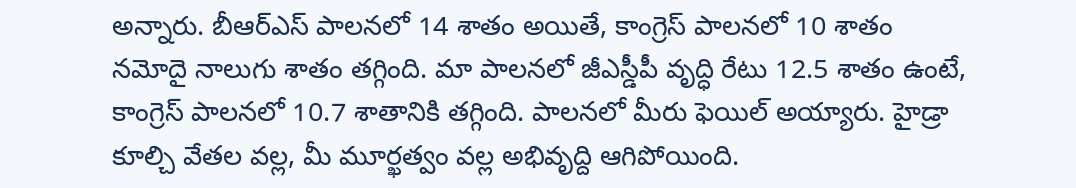అన్నారు. బీఆర్ఎస్ పాలనలో 14 శాతం అయితే, కాంగ్రెస్ పాలనలో 10 శాతం న‌మోదై నాలుగు శాతం త‌గ్గింది. మా పాలనలో జీఎస్డీపీ వృద్ధి రేటు 12.5 శాతం ఉంటే, కాంగ్రెస్ పాలనలో 10.7 శాతానికి తగ్గింది. పాలనలో మీరు ఫెయిల్ అయ్యారు. హైడ్రా కూల్చి వేతల వల్ల, మీ మూర్ఖత్వం వల్ల అభివృద్ది ఆగిపోయింది.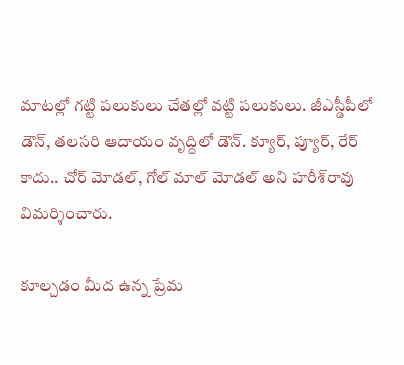మాటల్లో గట్టి పలుకులు చేతల్లో వ‌ట్టి పలుకులు. జీఎస్డీపీలో డౌన్, తలసరి ఆదాయం వృద్దిలో డౌన్. క్యూర్, ప్యూర్, రేర్ కాదు.. చోర్ మోడల్, గోల్ మాల్ మోడల్ అని హ‌రీశ్‌రావు విమ‌ర్శించారు.

కూల్చడం మీద ఉన్న ప్రేమ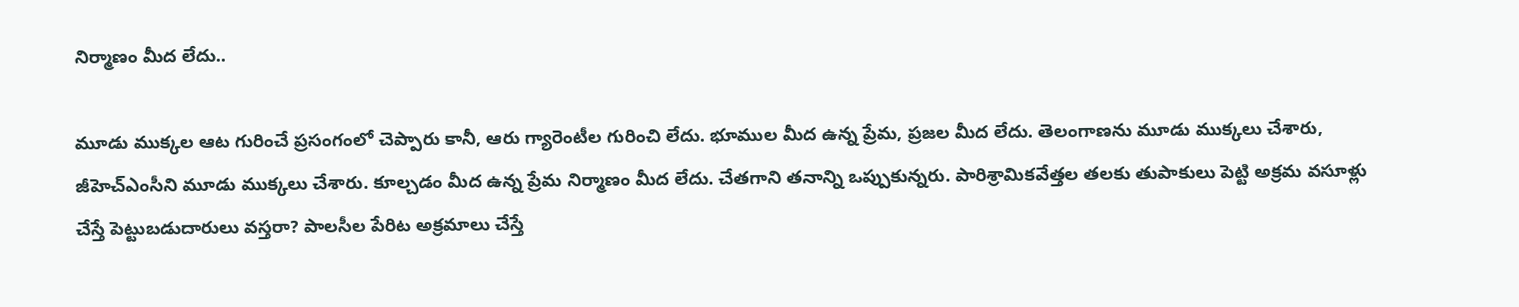నిర్మాణం మీద లేదు..

మూడు ముక్కల ఆట గురించే ప్రసంగంలో చెప్పారు కానీ, ఆరు గ్యారెంటీల గురించి లేదు. భూముల మీద ఉన్న ప్రేమ, ప్రజల మీద లేదు. తెలంగాణను మూడు ముక్కలు చేశారు, జీహెచ్ఎంసీని మూడు ముక్కలు చేశారు. కూల్చడం మీద ఉన్న ప్రేమ నిర్మాణం మీద లేదు. చేతగాని తనాన్ని ఒప్పుకున్నరు. పారిశ్రామికవేత్తల తలకు తుపాకులు పెట్టి అక్రమ వసూళ్లు చేస్తే పెట్టుబడుదారులు వస్తరా? పాలసీల పేరిట అక్రమాలు చేస్తే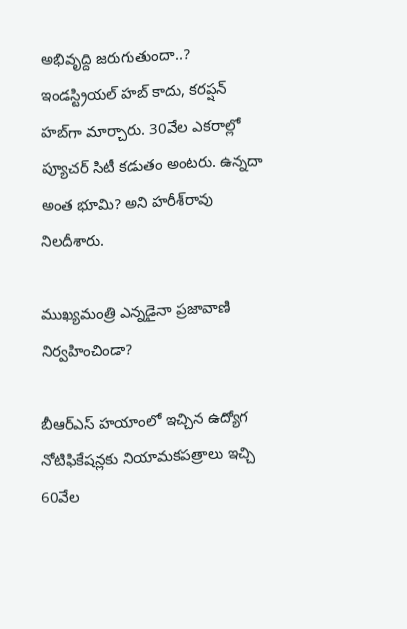అభివృద్ది జరుగుతుందా..? ఇండస్ట్రియల్ హబ్ కాదు, కరప్షన్ హబ్‌గా మార్చారు. 30వేల ఎకరాల్లో ప్యూచర్ సిటీ కడుతం అంటరు. ఉన్నదా అంత భూమి? అని హ‌రీశ్‌రావు నిల‌దీశారు.

ముఖ్యమంత్రి ఎన్నడైనా ప్రజావాణి నిర్వహించిండా?

బీఆర్ఎస్ హయాంలో ఇచ్చిన ఉద్యోగ నోటిఫికేషన్లకు నియామకపత్రాలు ఇచ్చి 60వేల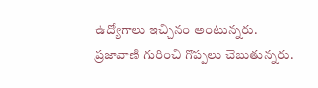ఉద్యోగాలు ఇచ్చినం అంటున్నరు. ప్రజావాణి గురించి గొప్పలు చెబుతున్నరు.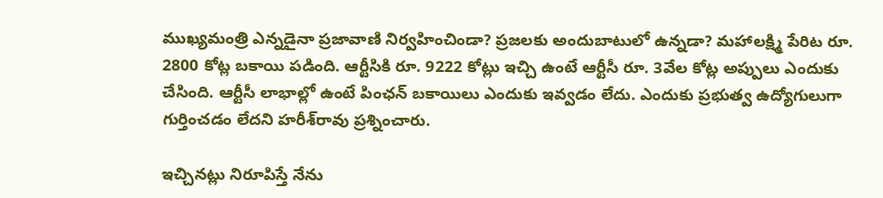ముఖ్యమంత్రి ఎన్నడైనా ప్రజావాణి నిర్వహించిండా? ప్రజలకు అందుబాటులో ఉన్నడా? మహాలక్ష్మి పేరిట రూ. 2800 కోట్ల బకాయి పడింది. ఆర్టీసికి రూ. 9222 కోట్లు ఇచ్చి ఉంటే ఆర్టీసీ రూ. 3వేల కోట్ల అప్పులు ఎందుకు చేసింది. ఆర్టీసీ లాభాల్లో ఉంటే పింఛన్ బకాయిలు ఎందుకు ఇవ్వడం లేదు. ఎందుకు ప్రభుత్వ ఉద్యోగులుగా గుర్తించడం లేదని హ‌రీశ్‌రావు ప్ర‌శ్నించారు.

ఇచ్చినట్లు నిరూపిస్తే నేను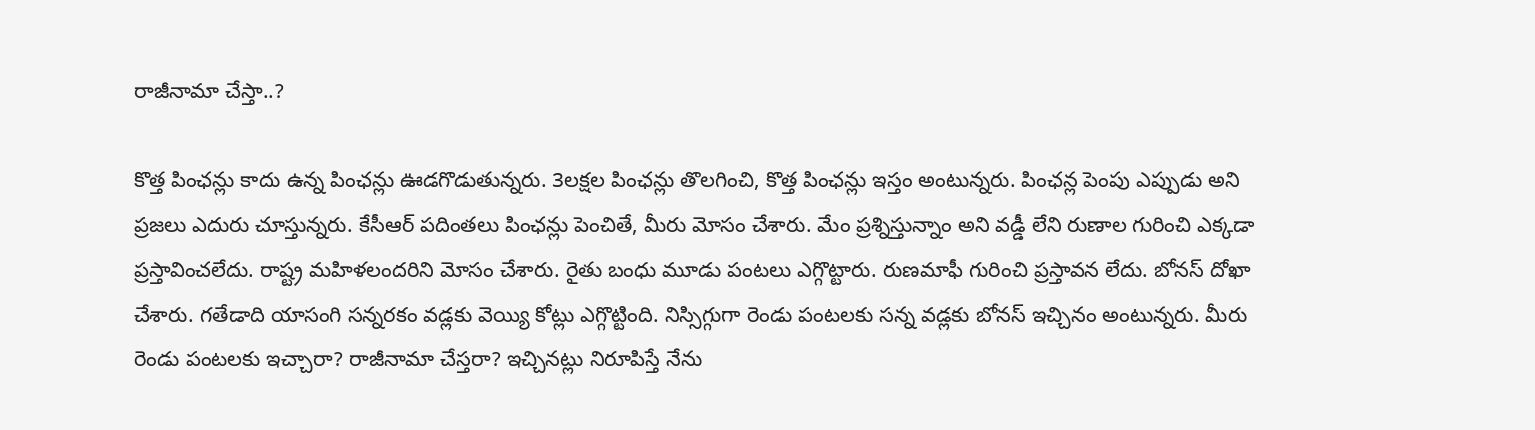రాజీనామా చేస్తా..?

కొత్త పింఛన్లు కాదు ఉన్న పింఛన్లు ఊడగొడుతున్నరు. 3లక్షల పింఛన్లు తొలగించి, కొత్త పింఛన్లు ఇస్తం అంటున్నరు. పింఛన్ల పెంపు ఎప్పుడు అని ప్రజలు ఎదురు చూస్తున్నరు. కేసీఆర్ పదింతలు పింఛన్లు పెంచితే, మీరు మోసం చేశారు. మేం ప్రశ్నిస్తున్నాం అని వడ్డీ లేని రుణాల గురించి ఎక్కడా ప్రస్తావించలేదు. రాష్ట్ర మహిళలందరిని మోసం చేశారు. రైతు బంధు మూడు పంటలు ఎగ్గొట్టారు. రుణమాఫీ గురించి ప్రస్తావన లేదు. బోనస్ దోఖా చేశారు. గతేడాది యాసంగి సన్నరకం వడ్లకు వెయ్యి కోట్లు ఎగ్గొట్టింది. నిస్సిగ్గుగా రెండు పంటలకు సన్న వడ్లకు బోనస్ ఇచ్చినం అంటున్నరు. మీరు రెండు పంటలకు ఇచ్చారా? రాజీనామా చేస్తరా? ఇచ్చినట్లు నిరూపిస్తే నేను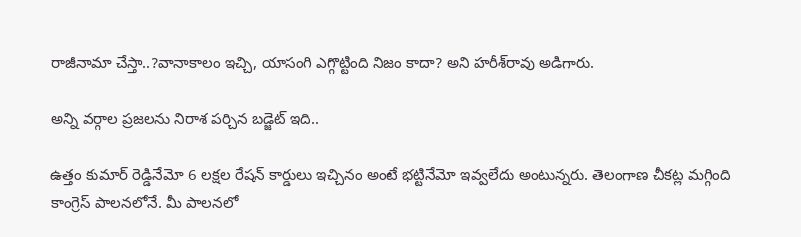రాజీనామా చేస్తా..?వానాకాలం ఇచ్చి, యాసంగి ఎగ్గొట్టింది నిజం కాదా? అని హ‌రీశ్‌రావు అడిగారు.

అన్ని వర్గాల ప్రజలను నిరాశ పర్చిన బడ్జెట్ ఇది..

ఉత్తం కుమార్ రెడ్డినేమో 6 లక్షల రేషన్ కార్డులు ఇచ్చినం అంటే భట్టినేమో ఇవ్వలేదు అంటున్నరు. తెలంగాణ చీకట్ల మగ్గింది కాంగ్రెస్ పాలనలోనే. మీ పాలనలో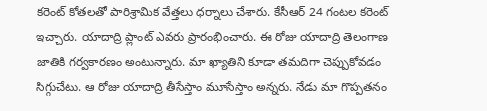క‌రెంట్ కోత‌ల‌తో పారిశ్రామిక వేత్తలు ధర్నాలు చేశారు. కేసీఆర్ 24 గంటల కరెంట్ ఇచ్చారు. యాదాద్రి ప్లాంట్ ఎవరు ప్రారంభించారు. ఈ రోజు యాదాద్రి తెలంగాణ జాతికి గర్వకారణం అంటున్నారు. మా ఖ్యాతిని కూడా తమదిగా చెప్పుకోవడం సిగ్గుచేటు. ఆ రోజు యాదాద్రి తీసేస్తాం మూసేస్తాం అన్నరు. నేడు మా గొప్పతనం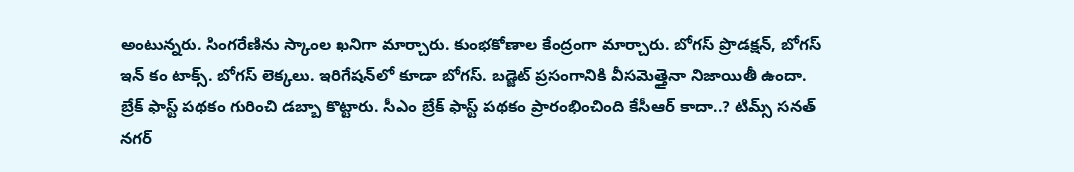అంటున్నరు. సింగరేణిను స్కాంల ఖనిగా మార్చారు. కుంభకోణాల కేంద్రంగా మార్చారు. బోగస్ ప్రొడక్షన్, బోగస్ ఇన్ కం టాక్స్. బోగస్ లెక్కలు. ఇరిగేష‌న్‌లో కూడా బోగ‌స్. బడ్జెట్ ప్రసంగానికి వీసమెత్తైనా నిజాయితీ ఉందా. బ్రేక్ ఫాస్ట్ పథకం గురించి డబ్బా కొట్టారు. సీఎం బ్రేక్ ఫాస్ట్ పథకం ప్రారంభించింది కేసీఆర్ కాదా..? టిమ్స్ సనత్ నగర్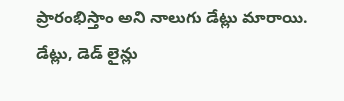ప్రారంభిస్తాం అని నాలుగు డేట్లు మారాయి. డేట్లు, డెడ్ లైన్లు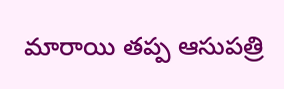మారాయి తప్ప ఆసుపత్రి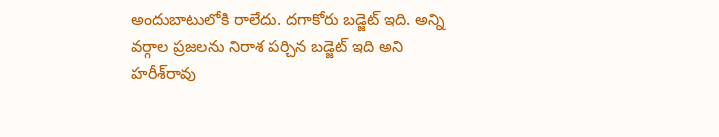అందుబాటులోకి రాలేదు. దగాకోరు బడ్జెట్ ఇది. అన్ని వర్గాల ప్రజలను నిరాశ పర్చిన బడ్జెట్ ఇది అని హ‌రీశ్‌రావు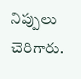నిప్పులు చెరిగారు.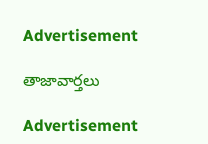Advertisement

తాజావార్తలు

Advertisement